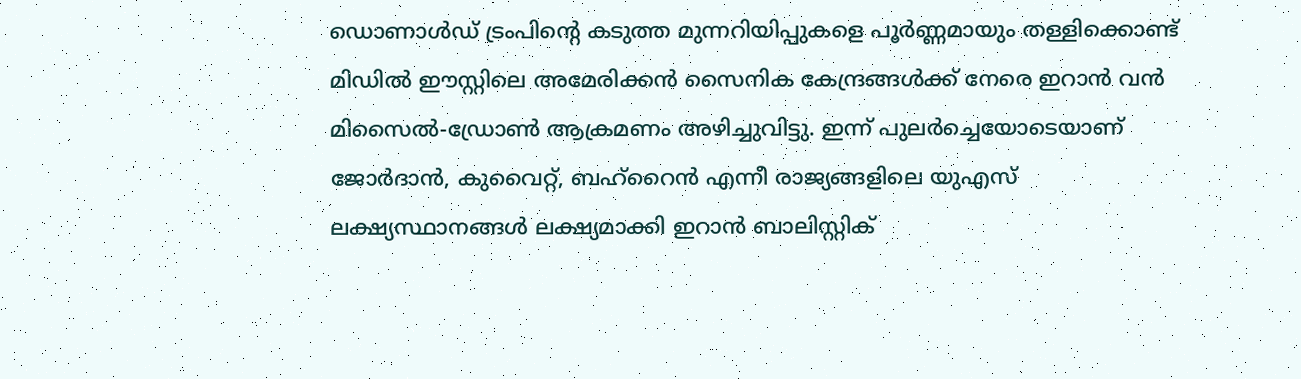ഡൊണാൾഡ് ട്രംപിന്റെ കടുത്ത മുന്നറിയിപ്പുകളെ പൂർണ്ണമായും തള്ളിക്കൊണ്ട് മിഡിൽ ഈസ്റ്റിലെ അമേരിക്കൻ സൈനിക കേന്ദ്രങ്ങൾക്ക് നേരെ ഇറാൻ വൻ മിസൈൽ-ഡ്രോൺ ആക്രമണം അഴിച്ചുവിട്ടു. ഇന്ന് പുലർച്ചെയോടെയാണ് ജോർദാൻ, കുവൈറ്റ്, ബഹ്റൈൻ എന്നീ രാജ്യങ്ങളിലെ യുഎസ് ലക്ഷ്യസ്ഥാനങ്ങൾ ലക്ഷ്യമാക്കി ഇറാൻ ബാലിസ്റ്റിക്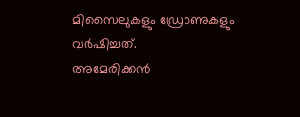മിസൈലുകളും ഡ്രോണുകളും വർഷിച്ചത്.
അമേരിക്കൻ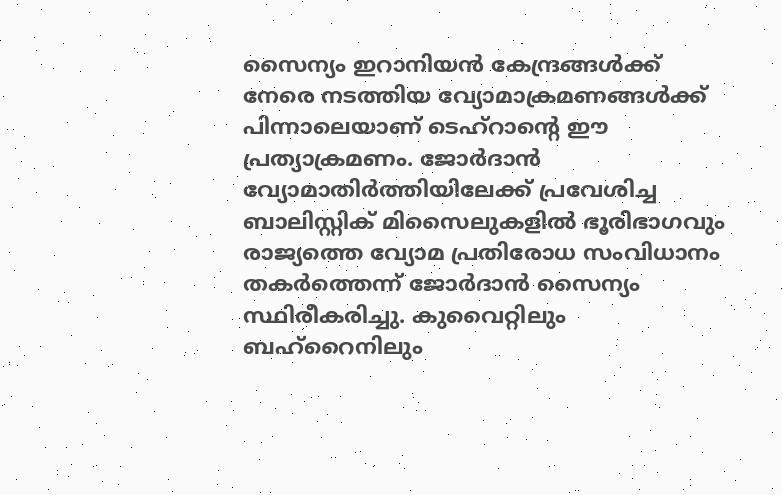സൈന്യം ഇറാനിയൻ കേന്ദ്രങ്ങൾക്ക് നേരെ നടത്തിയ വ്യോമാക്രമണങ്ങൾക്ക് പിന്നാലെയാണ് ടെഹ്റാന്റെ ഈ പ്രത്യാക്രമണം. ജോർദാൻ വ്യോമാതിർത്തിയിലേക്ക് പ്രവേശിച്ച ബാലിസ്റ്റിക് മിസൈലുകളിൽ ഭൂരിഭാഗവും രാജ്യത്തെ വ്യോമ പ്രതിരോധ സംവിധാനം തകർത്തെന്ന് ജോർദാൻ സൈന്യം സ്ഥിരീകരിച്ചു. കുവൈറ്റിലും ബഹ്റൈനിലും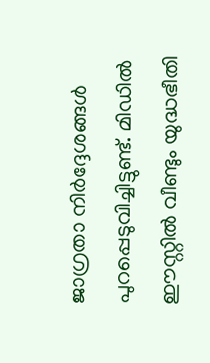ജാഗ്രതാ നിർദ്ദേശങ്ങൾ പുറപ്പെടുവിച്ചിട്ടുണ്ട്. മിഡിൽ ഈസ്റ്റിൽ വീണ്ടും യുദ്ധഭീതി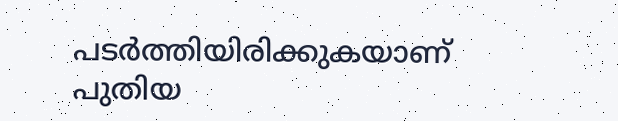പടർത്തിയിരിക്കുകയാണ് പുതിയ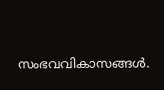സംഭവവികാസങ്ങൾ.